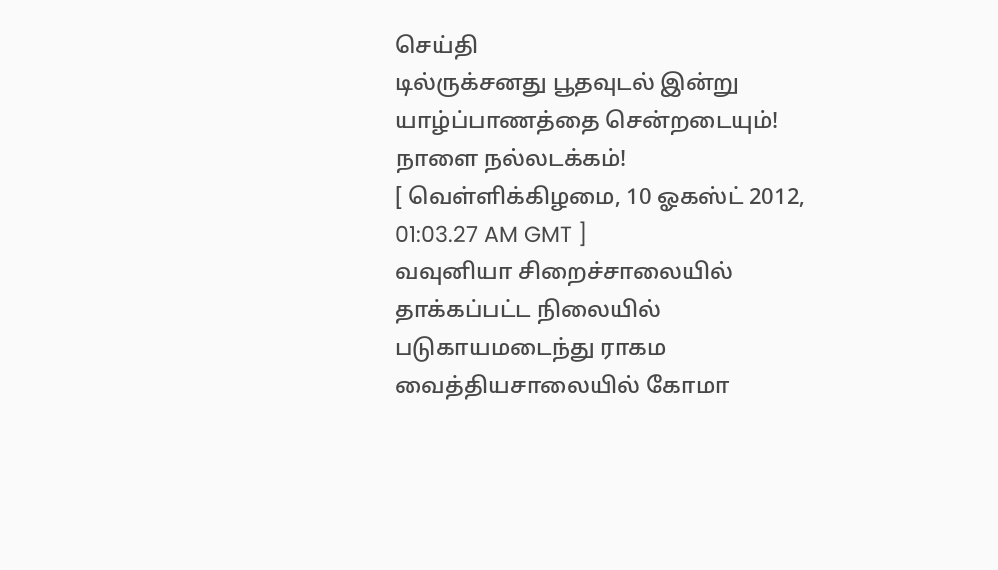செய்தி
டில்ருக்சனது பூதவுடல் இன்று யாழ்ப்பாணத்தை சென்றடையும்! நாளை நல்லடக்கம்!
[ வெள்ளிக்கிழமை, 10 ஓகஸ்ட் 2012, 01:03.27 AM GMT ]
வவுனியா சிறைச்சாலையில் தாக்கப்பட்ட நிலையில் படுகாயமடைந்து ராகம வைத்தியசாலையில் கோமா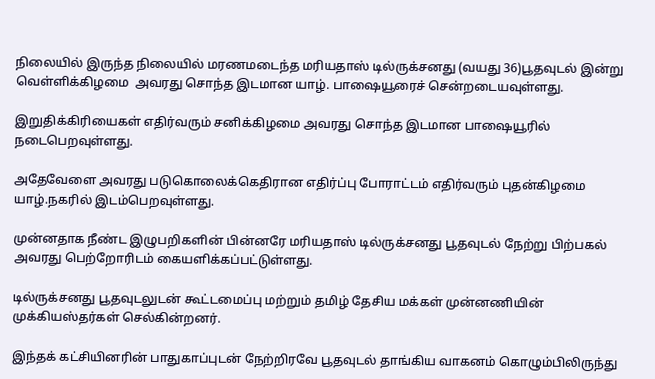நிலையில் இருந்த நிலையில் மரணமடைந்த மரியதாஸ் டில்ருக்சனது (வயது 36)பூதவுடல் இன்று வெள்ளிக்கிழமை  அவரது சொந்த இடமான யாழ். பாஷையூரைச் சென்றடையவுள்ளது.

இறுதிக்கிரியைகள் எதிர்வரும் சனிக்கிழமை அவரது சொந்த இடமான பாஷையூரில் நடைபெறவுள்ளது.

அதேவேளை அவரது படுகொலைக்கெதிரான எதிர்ப்பு போராட்டம் எதிர்வரும் புதன்கிழமை யாழ்.நகரில் இடம்பெறவுள்ளது.

முன்னதாக நீண்ட இழுபறிகளின் பின்னரே மரியதாஸ் டில்ருக்சனது பூதவுடல் நேற்று பிற்பகல் அவரது பெற்றோரிடம் கையளிக்கப்பட்டுள்ளது.

டில்ருக்சனது பூதவுடலுடன் கூட்டமைப்பு மற்றும் தமிழ் தேசிய மக்கள் முன்னணியின் முக்கியஸ்தர்கள் செல்கின்றனர்.

இந்தக் கட்சியினரின் பாதுகாப்புடன் நேற்றிரவே பூதவுடல் தாங்கிய வாகனம் கொழும்பிலிருந்து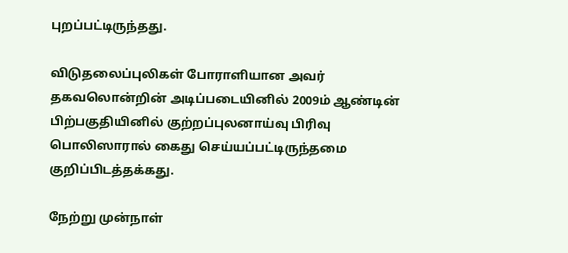புறப்பட்டிருந்தது.

விடுதலைப்புலிகள் போராளியான அவர் தகவலொன்றின் அடிப்படையினில் 2009ம் ஆண்டின் பிற்பகுதியினில் குற்றப்புலனாய்வு பிரிவு பொலிஸாரால் கைது செய்யப்பட்டிருந்தமை குறிப்பிடத்தக்கது.

நேற்று முன்நாள்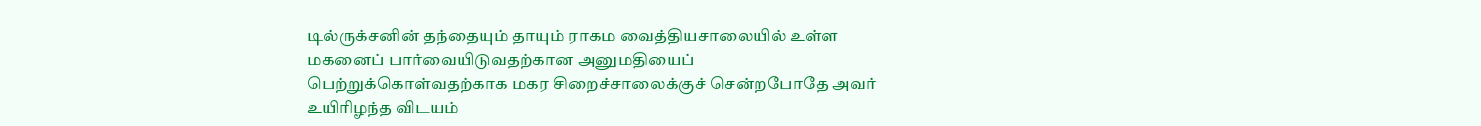டில்ருக்சனின் தந்தையும் தாயும் ராகம வைத்தியசாலையில் உள்ள மகனைப் பார்வையிடுவதற்கான அனுமதியைப் பெற்றுக்கொள்வதற்காக மகர சிறைச்சாலைக்குச் சென்றபோதே அவர் உயிரிழந்த விடயம்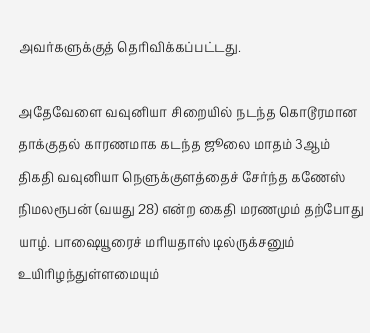அவர்களுக்குத் தெரிவிக்கப்பட்டது.

அதேவேளை வவுனியா சிறையில் நடந்த கொடூரமான தாக்குதல் காரணமாக கடந்த ஜூலை மாதம் 3ஆம் திகதி வவுனியா நெளுக்குளத்தைச் சேர்ந்த கணேஸ் நிமலரூபன் (வயது 28) என்ற கைதி மரணமும் தற்போது யாழ். பாஷையூரைச் மரியதாஸ் டில்ருக்சனும் உயிரிழந்துள்ளமையும்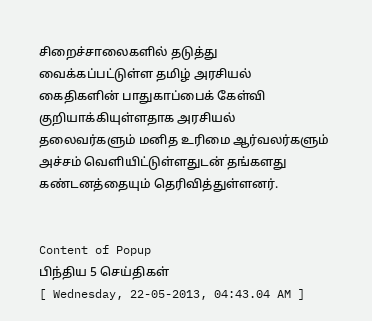சிறைச்சாலைகளில் தடுத்து வைக்கப்பட்டுள்ள தமிழ் அரசியல் கைதிகளின் பாதுகாப்பைக் கேள்வி குறியாக்கியுள்ளதாக அரசியல் தலைவர்களும் மனித உரிமை ஆர்வலர்களும் அச்சம் வெளியிட்டுள்ளதுடன் தங்களது கண்டனத்தையும் தெரிவித்துள்ளனர்.


Content of Popup
பிந்திய 5 செய்திகள்
[ Wednesday, 22-05-2013, 04:43.04 AM ]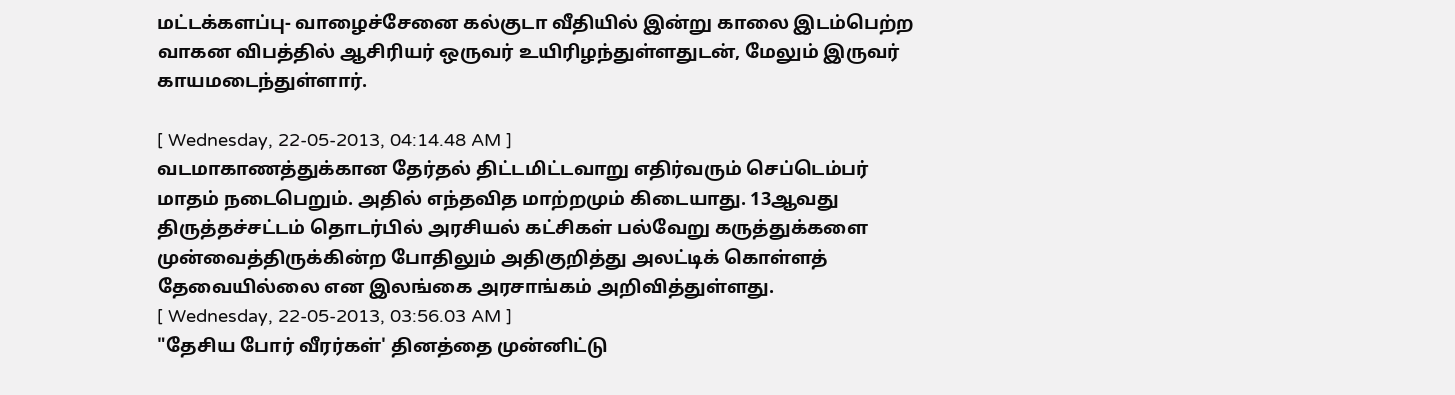மட்டக்களப்பு- வாழைச்சேனை கல்குடா வீதியில் இன்று காலை இடம்பெற்ற வாகன விபத்தில் ஆசிரியர் ஒருவர் உயிரிழந்துள்ளதுடன், மேலும் இருவர் காயமடைந்துள்ளார்.

[ Wednesday, 22-05-2013, 04:14.48 AM ]
வடமாகாணத்துக்கான தேர்தல் திட்டமிட்டவாறு எதிர்வரும் செப்டெம்பர் மாதம் நடைபெறும். அதில் எந்தவித மாற்றமும் கிடையாது. 13ஆவது திருத்தச்சட்டம் தொடர்பில் அரசியல் கட்சிகள் பல்வேறு கருத்துக்களை முன்வைத்திருக்கின்ற போதிலும் அதிகுறித்து அலட்டிக் கொள்ளத் தேவையில்லை என இலங்கை அரசாங்கம் அறிவித்துள்ளது.
[ Wednesday, 22-05-2013, 03:56.03 AM ]
"தேசிய போர் வீரர்கள்' தினத்தை முன்னிட்டு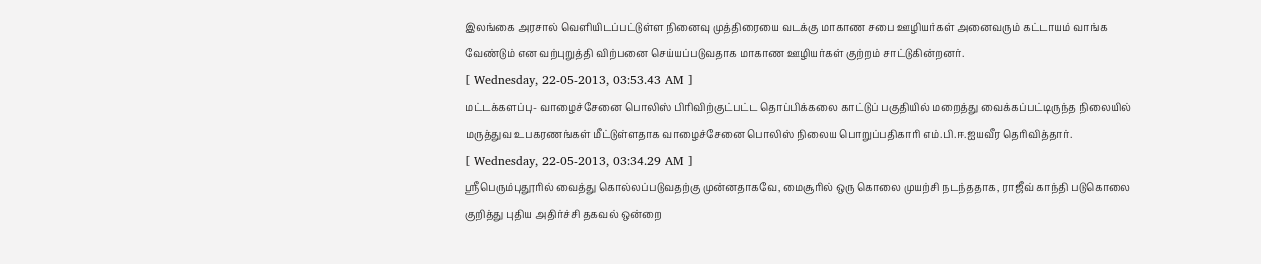இலங்கை அரசால் வெளியிடப்பட்டுள்ள நினைவு முத்திரையை வடக்கு மாகாண சபை ஊழியர்கள் அனைவரும் கட்டாயம் வாங்க வேண்டும் என வற்புறுத்தி விற்பனை செய்யப்படுவதாக மாகாண ஊழியர்கள் குற்றம் சாட்டுகின்றனர்.
[ Wednesday, 22-05-2013, 03:53.43 AM ]
மட்டக்களப்பு- வாழைச்சேனை பொலிஸ் பிரிவிற்குட்பட்ட தொப்பிக்கலை காட்டுப் பகுதியில் மறைத்து வைக்கப்பட்டிருந்த நிலையில் மருத்துவ உபகரணங்கள் மீட்டுள்ளதாக வாழைச்சேனை பொலிஸ் நிலைய பொறுப்பதிகாரி எம்.பி.ஈ.ஐயவீர தெரிவித்தார்.
[ Wednesday, 22-05-2013, 03:34.29 AM ]
ஸ்ரீபெரும்புதூரில் வைத்து கொல்லப்படுவதற்கு முன்னதாகவே, மைசூரில் ஒரு கொலை முயற்சி நடந்ததாக, ராஜீவ் காந்தி படுகொலை குறித்து புதிய அதிர்ச்சி தகவல் ஒன்றை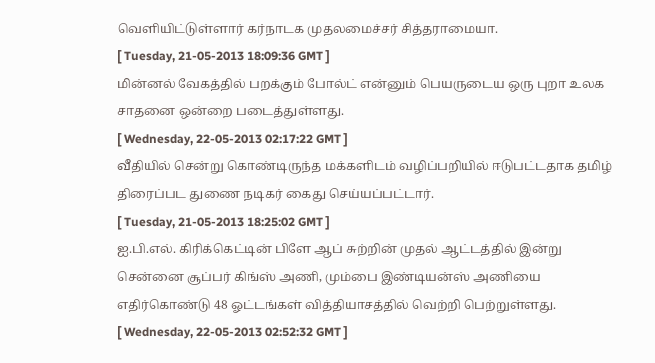வெளியிட்டுள்ளார் கர்நாடக முதலமைச்சர் சித்தராமையா.
[ Tuesday, 21-05-2013 18:09:36 GMT ]
மின்னல் வேகத்தில் பறக்கும் போல்ட் என்னும் பெயருடைய ஒரு புறா உலக சாதனை ஒன்றை படைத்துள்ளது.
[ Wednesday, 22-05-2013 02:17:22 GMT ]
வீதியில் சென்று கொண்டிருந்த மக்களிடம் வழிப்பறியில் ஈடுபட்டதாக தமிழ் திரைப்பட துணை நடிகர் கைது செய்யப்பட்டார்.
[ Tuesday, 21-05-2013 18:25:02 GMT ]
ஐ.பி.எல். கிரிக்கெட்டின் பிளே ஆப் சுற்றின் முதல் ஆட்டத்தில் இன்று சென்னை சூப்பர் கிங்ஸ் அணி, மும்பை இண்டியன்ஸ் அணியை எதிர்கொண்டு 48 ஓட்டங்கள் வித்தியாசத்தில் வெற்றி பெற்றுள்ளது.
[ Wednesday, 22-05-2013 02:52:32 GMT ]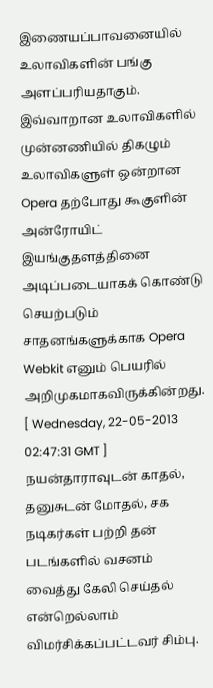இணையப்பாவனையில் உலாவிகளின் பங்கு அளப்பரியதாகும். இவ்வாறான உலாவிகளில் முன்னணியில் திகழும் உலாவிகளுள் ஒன்றான Opera தற்போது கூகுளின் அன்ரோயிட் இயங்குதளத்தினை அடிப்படையாகக் கொண்டு செயற்படும் சாதனங்களுக்காக Opera Webkit எனும் பெயரில் அறிமுகமாகவிருக்கின்றது.
[ Wednesday, 22-05-2013 02:47:31 GMT ]
நயன்தாராவுடன் காதல், தனுசுடன் மோதல், சக நடிகர்கள் பற்றி தன் படங்களில் வசனம் வைத்து கேலி செய்தல் என்றெல்லாம் விமர்சிக்கப்பட்டவர் சிம்பு.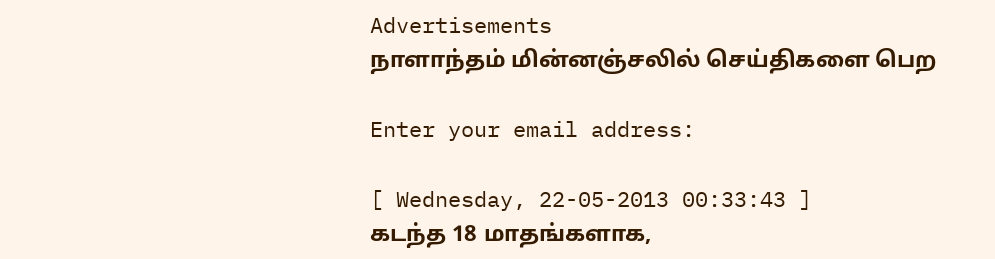Advertisements
நாளாந்தம் மின்னஞ்சலில் செய்திகளை பெற

Enter your email address:

[ Wednesday, 22-05-2013 00:33:43 ]
கடந்த 18 மாதங்களாக,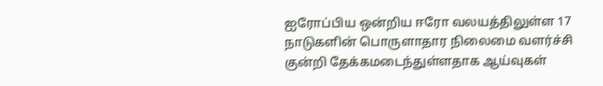ஐரோப்பிய ஒன்றிய ஈரோ வலயத்திலுள்ள 17 நாடுகளின் பொருளாதார நிலைமை வளர்ச்சி குன்றி தேக்கமடைந்துள்ளதாக ஆய்வுகள்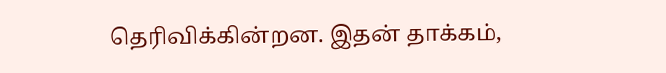தெரிவிக்கின்றன. இதன் தாக்கம்,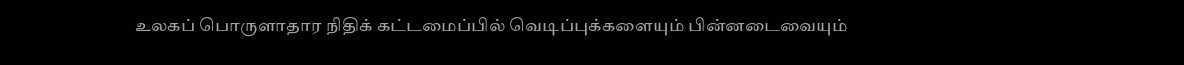உலகப் பொருளாதார நிதிக் கட்டமைப்பில் வெடிப்புக்களையும் பின்னடைவையும்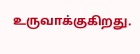உருவாக்குகிறது.